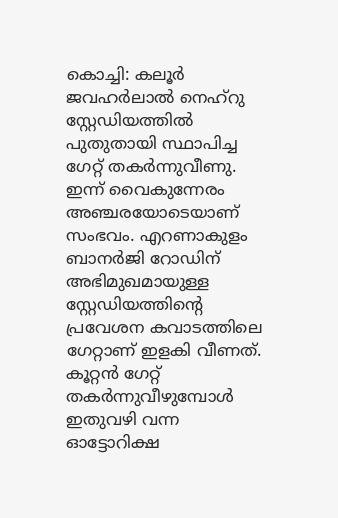കൊച്ചി: കലൂർ ജവഹർലാൽ നെഹ്റു സ്റ്റേഡിയത്തിൽ പുതുതായി സ്ഥാപിച്ച ഗേറ്റ് തകർന്നുവീണു. ഇന്ന് വൈകുന്നേരം അഞ്ചരയോടെയാണ് സംഭവം. എറണാകുളം ബാനർജി റോഡിന് അഭിമുഖമായുള്ള സ്റ്റേഡിയത്തിന്റെ പ്രവേശന കവാടത്തിലെ ഗേറ്റാണ് ഇളകി വീണത്. കൂറ്റൻ ഗേറ്റ് തകർന്നുവീഴുമ്പോൾ ഇതുവഴി വന്ന ഓട്ടോറിക്ഷ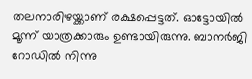തലനാരിഴയ്ക്കാണ് രക്ഷപ്പെട്ടത്. ഓട്ടോയിൽ മൂന്ന് യാത്രക്കാരും ഉണ്ടായിരുന്നു. ബാനർജി റോഡിൽ നിന്നു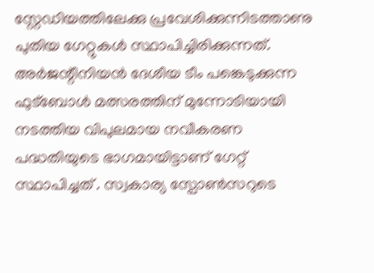സ്റ്റേഡിയത്തിലേക്കു പ്രവേശിക്കുന്നിടത്താണു പുതിയ ഗേറ്റുകൾ സ്ഥാപിച്ചിരിക്കുന്നത്.
അർജന്റീനിയൻ ദേശീയ ടീം പങ്കെടുക്കുന്ന ഫുട്ബോൾ മത്സരത്തിന് മുന്നോടിയായി നടത്തിയ വിപുലമായ നവീകരണ പദ്ധതിയുടെ ഭാഗമായിട്ടാണ് ഗേറ്റ് സ്ഥാപിച്ചത് . സ്വകാര്യ സ്പോൺസറുടെ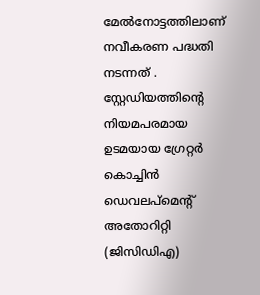മേൽനോട്ടത്തിലാണ് നവീകരണ പദ്ധതി നടന്നത് . സ്റ്റേഡിയത്തിന്റെ നിയമപരമായ ഉടമയായ ഗ്രേറ്റർ കൊച്ചിൻ ഡെവലപ്മെന്റ് അതോറിറ്റി (ജിസിഡിഎ)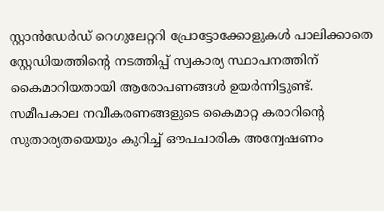സ്റ്റാൻഡേർഡ് റെഗുലേറ്ററി പ്രോട്ടോക്കോളുകൾ പാലിക്കാതെ സ്റ്റേഡിയത്തിന്റെ നടത്തിപ്പ് സ്വകാര്യ സ്ഥാപനത്തിന് കൈമാറിയതായി ആരോപണങ്ങൾ ഉയർന്നിട്ടുണ്ട്.
സമീപകാല നവീകരണങ്ങളുടെ കൈമാറ്റ കരാറിന്റെ സുതാര്യതയെയും കുറിച്ച് ഔപചാരിക അന്വേഷണം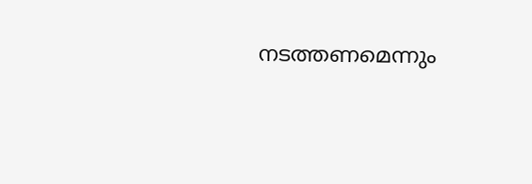നടത്തണമെന്നും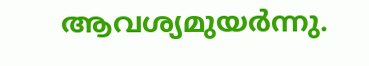ആവശ്യമുയർന്നു.